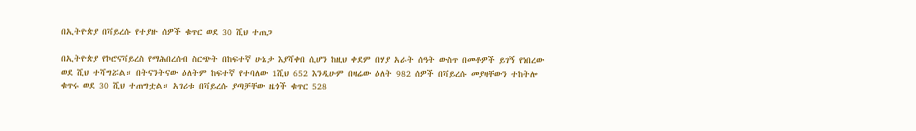በኢትዮጵያ በቫይረሱ የተያዙ ሰዎች ቁጥር ወደ 30 ሺህ ተጠጋ

በኢትዮጵያ የኮሮናቫይረስ የማሕበረሰብ ስርጭት በከፍተኛ ሁኔታ እያሻቀበ ሲሆን ከዚህ ቀደም በሃያ አራት ሰዓት ውስጥ በመቶዎች ይገኝ የነበረው ወደ ሺህ ተሻግሯል። በትናንትናው ዕለትም ከፍተኛ የተባለው 1ሺህ 652 እንዲሁም በዛሬው ዕለት 982 ሰዎች በቫይረሱ መያዛቸውን ተከትሎ ቁጥሩ ወደ 30 ሺህ ተጠግቷል። አገሪቱ በቫይረሱ ያጣቻቸው ዜጎች ቁጥር 528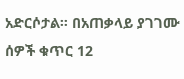አድርሶታል። በአጠቃላይ ያገገሙ ሰዎች ቁጥር 12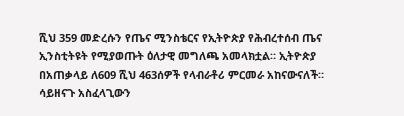ሺህ 359 መድረሱን የጤና ሚንስቴርና የኢትዮጵያ የሕብረተሰብ ጤና ኢንስቲትዩት የሚያወጡት ዕለታዊ መግለጫ አመላክቷል። ኢትዮጵያ በአጠቃላይ ለ609 ሺህ 463ሰዎች የላብራቶሪ ምርመራ አከናውናለች። ሳይዘናጉ አስፈላጊውን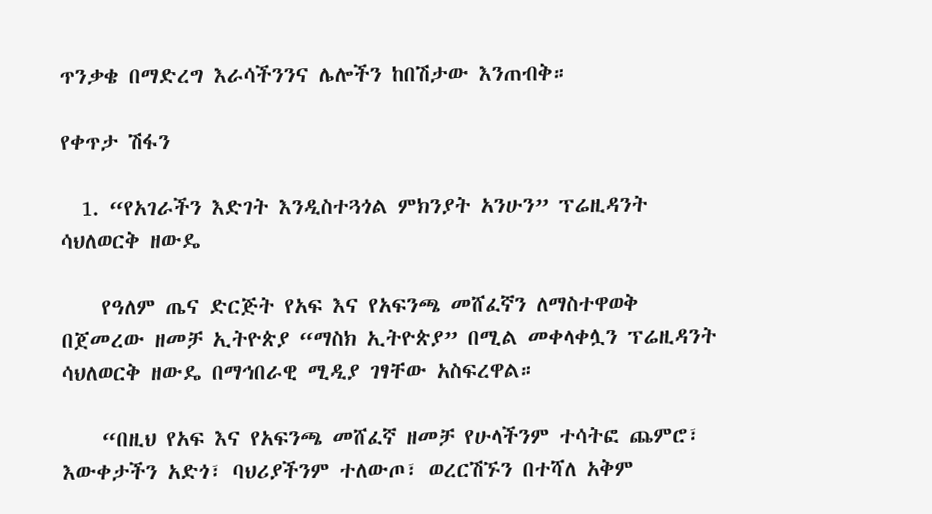ጥንቃቄ በማድረግ እራሳችንንና ሌሎችን ከበሽታው እንጠብቅ።

የቀጥታ ሽፋን

  1. “የአገራችን እድገት እንዲስተጓጎል ምክንያት አንሁን” ፕሬዚዳንት ሳህለወርቅ ዘውዴ

    የዓለም ጤና ድርጅት የአፍ እና የአፍንጫ መሸፈኛን ለማስተዋወቅ በጀመረው ዘመቻ ኢትዮጵያ “ማስክ ኢትዮጵያ” በሚል መቀላቀሏን ፕሬዚዳንት ሳህለወርቅ ዘውዴ በማኅበራዊ ሚዲያ ገፃቸው አስፍረዋል።

    “በዚህ የአፍ እና የአፍንጫ መሸፈኛ ዘመቻ የሁላችንም ተሳትፎ ጨምሮ፣ እውቀታችን አድጎ፣ ባህሪያችንም ተለውጦ፣ ወረርሽኙን በተሻለ አቅም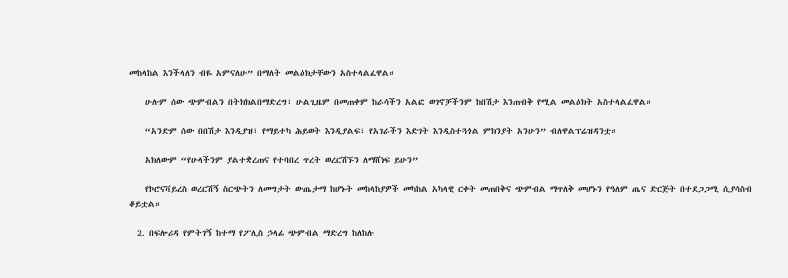መከላከል እንችላለን ብዬ አምናለሁ” በማለት መልዕክታቸውን አስተላልፈዋል።

    ሁሉም ሰው ጭምብልን በትክክልበማድረግ፣ ሁልጊዜም በመጠቀም ከራሳችን አልፎ ወገኖቻችንም ከበሽታ እንጠብቅ የሚል መልዕክት አስተላልፈዋል።

    “አንድም ሰው በበሽታ እንዲያዝ፣ የማይተካ ሕይወት እንዲያልፍ፣ የአገራችን እድገት እንዲስተጓጎል ምክንያት አንሁን” ብለዋልፕሬዝዳንቷ።

    አክለውም “የሁላችንም ያልተቋረጠና የተባበረ ጥረት ወረርሽኙን ለማሸነፍ ይሁን”

    የኮሮናቫይረስ ወረርሽኝ ስርጭትን ለመግታት ውጤታማ ከሆኑት መከላከያዎች መካከል አካላዊ ርቀት መጠበቅና ጭምብል ማጥለቅ መሆኑን የዓለም ጤና ድርጅት በተደጋጋሚ ሲያሳስብ ቆይቷል።

  2. በፍሎሪዳ የምትገኝ ከተማ የፖሊስ ኃላፊ ጭምብል ማድረግ ከለከሉ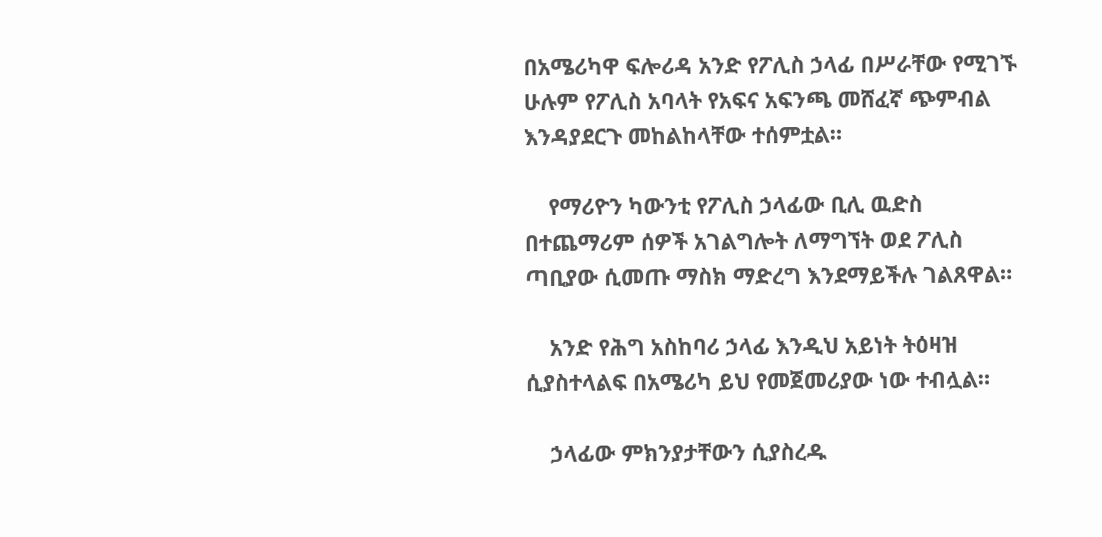በአሜሪካዋ ፍሎሪዳ አንድ የፖሊስ ኃላፊ በሥራቸው የሚገኙ ሁሉም የፖሊስ አባላት የአፍና አፍንጫ መሸፈኛ ጭምብል እንዳያደርጉ መከልከላቸው ተሰምቷል።

    የማሪዮን ካውንቲ የፖሊስ ኃላፊው ቢሊ ዉድስ በተጨማሪም ሰዎች አገልግሎት ለማግኘት ወደ ፖሊስ ጣቢያው ሲመጡ ማስክ ማድረግ እንደማይችሉ ገልጸዋል።

    አንድ የሕግ አስከባሪ ኃላፊ እንዲህ አይነት ትዕዛዝ ሲያስተላልፍ በአሜሪካ ይህ የመጀመሪያው ነው ተብሏል።

    ኃላፊው ምክንያታቸውን ሲያስረዱ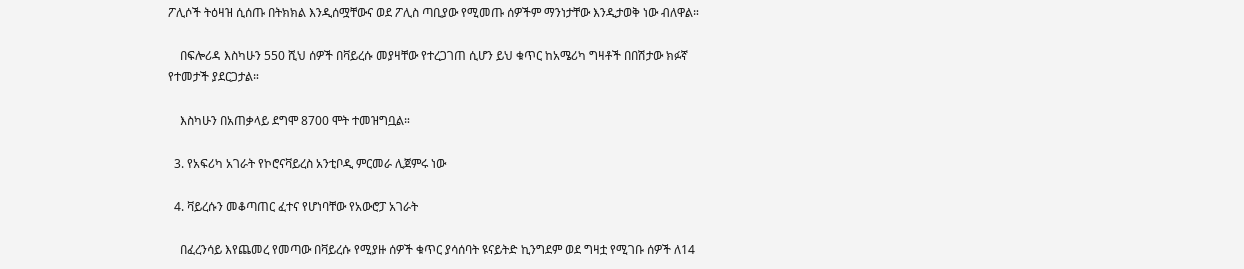ፖሊሶች ትዕዛዝ ሲሰጡ በትክክል እንዲሰሟቸውና ወደ ፖሊስ ጣቢያው የሚመጡ ሰዎችም ማንነታቸው እንዲታወቅ ነው ብለዋል።

    በፍሎሪዳ እስካሁን 550 ሺህ ሰዎች በቫይረሱ መያዛቸው የተረጋገጠ ሲሆን ይህ ቁጥር ከአሜሪካ ግዛቶች በበሽታው ክፉኛ የተመታች ያደርጋታል።

    እስካሁን በአጠቃላይ ደግሞ 8700 ሞት ተመዝግቧል።

  3. የአፍሪካ አገራት የኮሮናቫይረስ አንቲቦዲ ምርመራ ሊጀምሩ ነው

  4. ቫይረሱን መቆጣጠር ፈተና የሆነባቸው የአውሮፓ አገራት

    በፈረንሳይ እየጨመረ የመጣው በቫይረሱ የሚያዙ ሰዎች ቁጥር ያሳሰባት ዩናይትድ ኪንግደም ወደ ግዛቷ የሚገቡ ሰዎች ለ14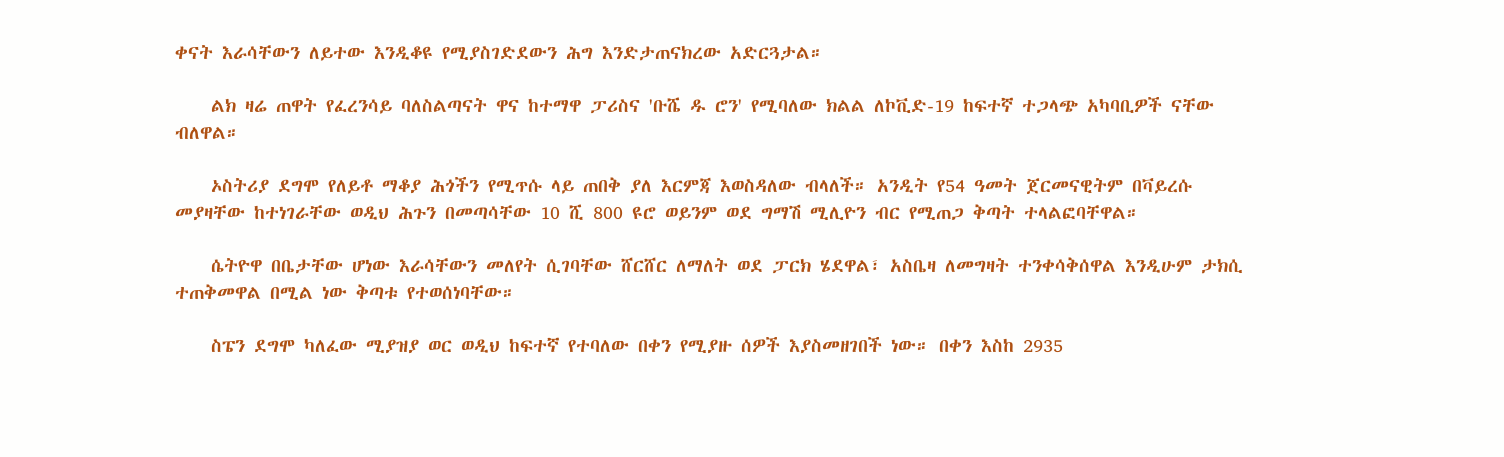ቀናት እራሳቸውን ለይተው እንዲቆዩ የሚያስገድደውን ሕግ እንድታጠናክረው አድርጓታል።

    ልክ ዛሬ ጠዋት የፈረንሳይ ባለስልጣናት ዋና ከተማዋ ፓሪስና 'ቡሼ ዱ ሮን' የሚባለው ክልል ለኮቪድ-19 ከፍተኛ ተጋላጭ አካባቢዎች ናቸው ብለዋል።

    ኦስትሪያ ደግሞ የለይቶ ማቆያ ሕጎችን የሚጥሱ ላይ ጠበቅ ያለ እርምጃ እወስዳለው ብላለች። አንዲት የ54 ዓመት ጀርመናዊትም በቫይረሱ መያዛቸው ከተነገራቸው ወዲህ ሕጉን በመጣሳቸው 10 ሺ 800 ዩሮ ወይንም ወደ ግማሽ ሚሊዮን ብር የሚጠጋ ቅጣት ተላልፎባቸዋል።

    ሴትዮዋ በቤታቸው ሆነው እራሳቸውን መለየት ሲገባቸው ሸርሸር ለማለት ወደ ፓርክ ሄደዋል፣ አስቤዛ ለመግዛት ተንቀሳቅሰዋል እንዲሁም ታክሲ ተጠቅመዋል በሚል ነው ቅጣቱ የተወሰነባቸው።

    ስፔን ደግሞ ካለፈው ሚያዝያ ወር ወዲህ ከፍተኛ የተባለው በቀን የሚያዙ ሰዎች እያስመዘገበች ነው። በቀን እስከ 2935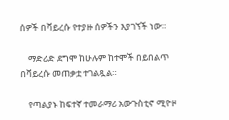ሰዎች በቫይረሱ የተያዙ ሰዎችን እያገኘች ነው።

    ማድሪድ ደግሞ ከሁሉም ከተሞች በይበልጥ በቫይረሱ መጠቃቷ ተገልጿል።

    የጣልያኑ ከፍተኛ ተመራማሪ አውጉስቲኖ ሚዮዞ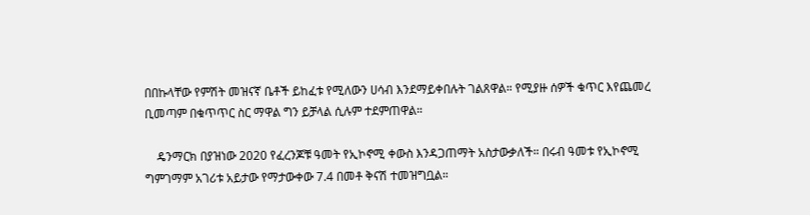በበኩላቸው የምሽት መዝናኛ ቤቶች ይከፈቱ የሚለውን ሀሳብ እንደማይቀበሉት ገልጸዋል። የሚያዙ ሰዎች ቁጥር እየጨመረ ቢመጣም በቁጥጥር ስር ማዋል ግን ይቻላል ሲሉም ተደምጠዋል።

    ዴንማርክ በያዝነው 2020 የፈረንጆቹ ዓመት የኢኮኖሚ ቀውስ እንዳጋጠማት አስታውቃለች። በሩብ ዓመቱ የኢኮኖሚ ግምገማም አገሪቱ አይታው የማታውቀው 7.4 በመቶ ቅናሽ ተመዝግቧል።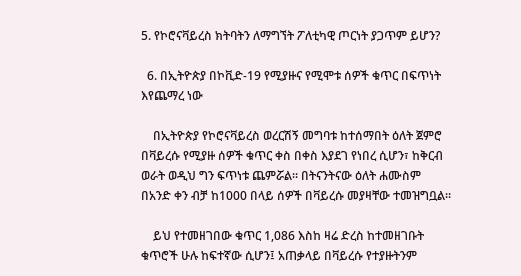5. የኮሮናቫይረስ ክትባትን ለማግኘት ፖለቲካዊ ጦርነት ያጋጥም ይሆን?

  6. በኢትዮጵያ በኮቪድ-19 የሚያዙና የሚሞቱ ሰዎች ቁጥር በፍጥነት እየጨማረ ነው

    በኢትዮጵያ የኮሮናቫይረስ ወረርሽኝ መግባቱ ከተሰማበት ዕለት ጀምሮ በቫይረሱ የሚያዙ ሰዎች ቁጥር ቀስ በቀስ እያደገ የነበረ ሲሆን፣ ከቅርብ ወራት ወዲህ ግን ፍጥነቱ ጨምሯል። በትናንትናው ዕለት ሐሙስም በአንድ ቀን ብቻ ከ1000 በላይ ሰዎች በቫይረሱ መያዛቸው ተመዝግቧል።

    ይህ የተመዘገበው ቁጥር 1,086 እስከ ዛሬ ድረስ ከተመዘገቡት ቁጥሮች ሁሉ ከፍተኛው ሲሆን፤ አጠቃላይ በቫይረሱ የተያዙትንም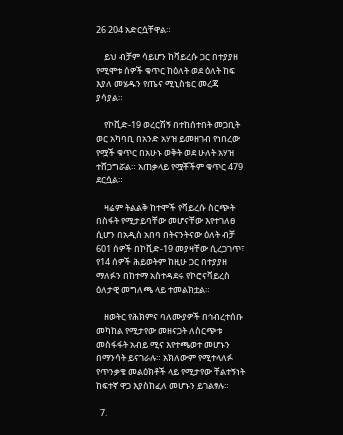26 204 አድርሷቸዋል።

    ይህ ብቻም ሳይሆን ከቫይረሱ ጋር በተያያዘ የሚሞቱ ሰዎች ቁጥር ከዕለት ወደ ዕለት ከፍ እያለ መሄዱን የጤና ሚኒስቴር መረጃ ያሳያል።

    የኮቪድ-19 ወረርሽኝ በተከሰተበት መጋቢት ወር አካባቢ በአንድ አሃዝ ይመዘገብ የነበረው የሟች ቁጥር በአሁኑ ወቅት ወደ ሁለት አሃዝ ተሸጋግሯል። አጠቃላይ የሟቾችም ቁጥር 479 ደርሷል።

    ዛሬም ትልልቅ ከተሞች የቫይረሱ ስርጭት በስፋት የሚታይባቸው መሆናቸው እየተገለፀ ሲሆን በአዲስ አበባ በትናንትናው ዕለት ብቻ 601 ሰዎች በኮቪድ-19 መያዛቸው ሲረጋገጥ፣ የ14 ሰዎች ሕይወትም ከዚሁ ጋር በተያያዘ ማለፉን በከተማ አስተዳደሩ የኮሮናቫይረስ ዕለታዊ መግለጫ ላይ ተመልክቷል።

    ዘወትር የሕክምና ባለሙያዎች በኅብረተሰቡ መካከል የሚታየው መዘናጋት ለስርጭቱ መስፋፋት አብይ ሚና እየተጫወተ መሆኑን በማንሳት ይናገራሉ። አክለውም የሚተላለፉ የጥንቃቄ መልዕክቶች ላይ የሚታየው ቸልተኝነት ከፍተኛ ዋጋ እያስከፈለ መሆኑን ይገልፃሉ።

  7.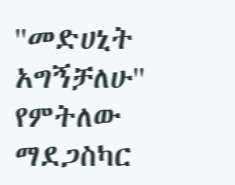''መድሀኒት አግኝቻለሁ'' የምትለው ማደጋስካር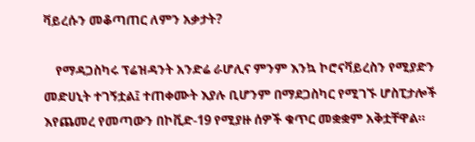ቫይረሱን መቆጣጠር ለምን አቃታት?

    የማዳጋስካሩ ፕሬዝዳንት አንድሬ ራሆሊና ምንም እንኳ ኮሮናቫይረስን የሚያድን መድሀኒት ተገኝቷል፤ ተጠቀሙት እያሉ ቢሆንም በማደጋስካር የሚገኙ ሆስፒታሎች እየጨመረ የመጣውን በኮቪድ-19 የሚያዙ ሰዎች ቁጥር መቋቋም አቅቷቸዋል።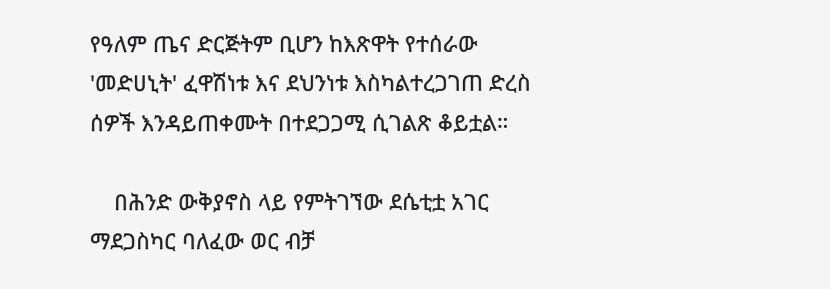የዓለም ጤና ድርጅትም ቢሆን ከእጽዋት የተሰራው 'መድሀኒት' ፈዋሽነቱ እና ደህንነቱ እስካልተረጋገጠ ድረስ ሰዎች እንዳይጠቀሙት በተደጋጋሚ ሲገልጽ ቆይቷል።

    በሕንድ ውቅያኖስ ላይ የምትገኘው ደሴቲቷ አገር ማደጋስካር ባለፈው ወር ብቻ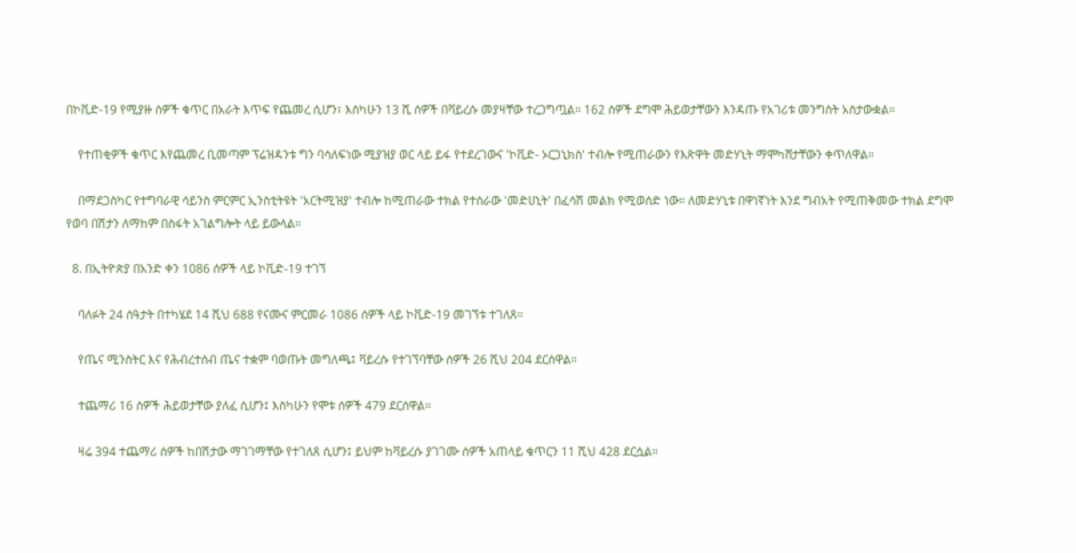በኮቪድ-19 የሚያዙ ሰዎች ቁጥር በአራት እጥፍ የጨመረ ሲሆን፣ እስካሁን 13 ሺ ሰዎች በቫይረሱ መያዛቸው ተረጋግጧል። 162 ሰዎች ደግሞ ሕይወታቸውን እንዳጡ የአገሪቱ መንግስት አስታውቋል።

    የተጠቂዎች ቁጥር እየጨመረ ቢመጣም ፕሬዝዳንቱ ግን ባሳለፍነው ሚያዝያ ወር ላይ ይፋ የተደረገውና 'ኮቪድ- ኦርጋኒክስ' ተብሎ የሚጠራውን የእጽዋት መድሃኒት ማሞካሸታቸውን ቀጥለዋል።

    በማደጋስካር የተግባራዊ ሳይንስ ምርምር ኢንስቲትዩት 'አርትሚዝያ' ተብሎ ከሚጠራው ተክል የተሰራው 'መድሀኒት' በፈሳሽ መልክ የሚወሰድ ነው። ለመድሃኒቱ በዋነኛነት እንደ ግብአት የሚጠቅመው ተክል ደግሞ የወባ በሽታን ለማከም በስፋት አገልግሎት ላይ ይውላል።

  8. በኢትዮጵያ በአንድ ቀን 1086 ሰዎች ላይ ኮቪድ-19 ተገኘ

    ባለፉት 24 ሰዓታት በተካሄደ 14 ሺህ 688 የናሙና ምርመራ 1086 ሰዎች ላይ ኮቪድ-19 መገኘቱ ተገለጸ።

    የጤና ሚንስትር እና የሕብረተሰብ ጤና ተቋም ባወጡት መግለጫ፤ ቫይረሱ የተገኘባቸው ሰዎች 26 ሺህ 204 ደርሰዋል።

    ተጨማሪ 16 ሰዎች ሕይወታቸው ያለፈ ሲሆን፤ እስካሁን የሞቱ ሰዎች 479 ደርሰዋል።

    ዛሬ 394 ተጨማሪ ሰዎች ከበሽታው ማገገማቸው የተገለጸ ሲሆን፤ ይህም ከቫይረሱ ያገገሙ ሰዎች አጠላይ ቁጥርን 11 ሺህ 428 ደርሷል።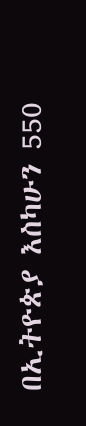በኢትዮጵያ እስካሁን 550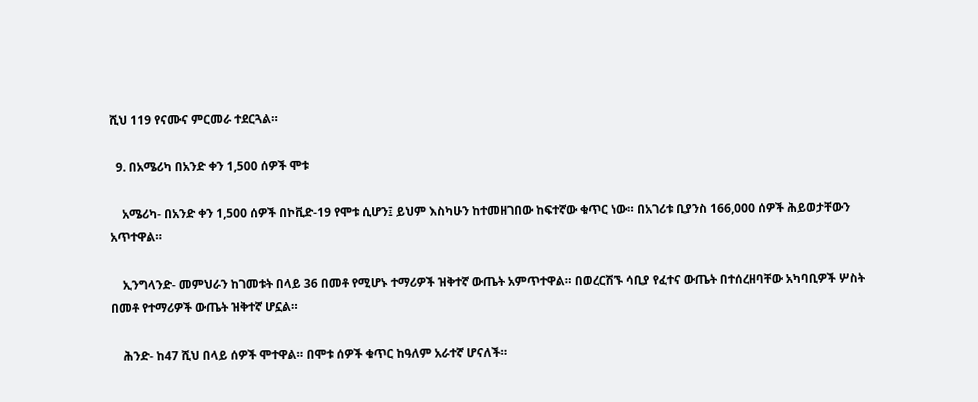ሺህ 119 የናሙና ምርመራ ተደርጓል።

  9. በአሜሪካ በአንድ ቀን 1,500 ሰዎች ሞቱ

    አሜሪካ- በአንድ ቀን 1,500 ሰዎች በኮቪድ-19 የሞቱ ሲሆን፤ ይህም እስካሁን ከተመዘገበው ከፍተኛው ቁጥር ነው። በአገሪቱ ቢያንስ 166,000 ሰዎች ሕይወታቸውን አጥተዋል።

    ኢንግላንድ- መምህራን ከገመቱት በላይ 36 በመቶ የሚሆኑ ተማሪዎች ዝቅተኛ ውጤት አምጥተዋል። በወረርሽኙ ሳቢያ የፈተና ውጤት በተሰረዘባቸው አካባቢዎች ሦስት በመቶ የተማሪዎች ውጤት ዝቅተኛ ሆኗል።

    ሕንድ- ከ47 ሺህ በላይ ሰዎች ሞተዋል። በሞቱ ሰዎች ቁጥር ከዓለም አራተኛ ሆናለች።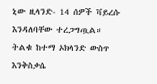ኒው ዚላንድ- 14 ሰዎች ቫይረሱ እንዳለባቸው ተረጋግጧል። ትልቁ ከተማ ኦክላንድ ውስጥ እንቅስቃሴ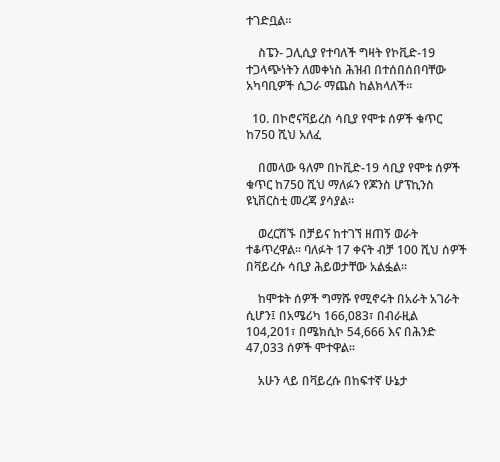ተገድቧል።

    ስፔን- ጋሊሲያ የተባለች ግዛት የኮቪድ-19 ተጋላጭነትን ለመቀነስ ሕዝብ በተሰበሰበባቸው አካባቢዎች ሲጋራ ማጨስ ከልክላለች።

  10. በኮሮናቫይረስ ሳቢያ የሞቱ ሰዎች ቁጥር ከ750 ሺህ አለፈ

    በመላው ዓለም በኮቪድ-19 ሳቢያ የሞቱ ሰዎች ቁጥር ከ750 ሺህ ማለፉን የጆንስ ሆፕኪንስ ዩኒቨርስቲ መረጃ ያሳያል።

    ወረርሽኙ በቻይና ከተገኘ ዘጠኝ ወራት ተቆጥረዋል። ባለፉት 17 ቀናት ብቻ 100 ሺህ ሰዎች በቫይረሱ ሳቢያ ሕይወታቸው አልፏል።

    ከሞቱት ሰዎች ግማሹ የሚኖሩት በአራት አገራት ሲሆን፤ በአሜሪካ 166,083፣ በብራዚል 104,201፣ በሜክሲኮ 54,666 እና በሕንድ 47,033 ሰዎች ሞተዋል።

    አሁን ላይ በቫይረሱ በከፍተኛ ሁኔታ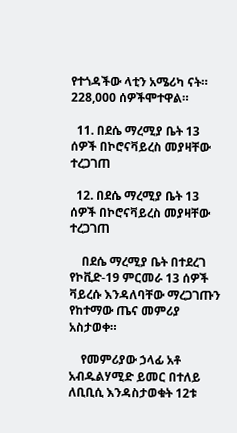የተጎዳችው ላቲን አሜሪካ ናት። 228,000 ሰዎችሞተዋል።

  11. በደሴ ማረሚያ ቤት 13 ሰዎች በኮሮናቫይረስ መያዛቸው ተረጋገጠ

  12. በደሴ ማረሚያ ቤት 13 ሰዎች በኮሮናቫይረስ መያዛቸው ተረጋገጠ

    በደሴ ማረሚያ ቤት በተደረገ የኮቪድ-19 ምርመራ 13 ሰዎች ቫይረሱ እንዳለባቸው ማረጋገጡን የከተማው ጤና መምሪያ አስታወቀ።

    የመምሪያው ኃላፊ አቶ አብዱልሃሚድ ይመር በተለይ ለቢቢሲ እንዳስታወቁት 12ቱ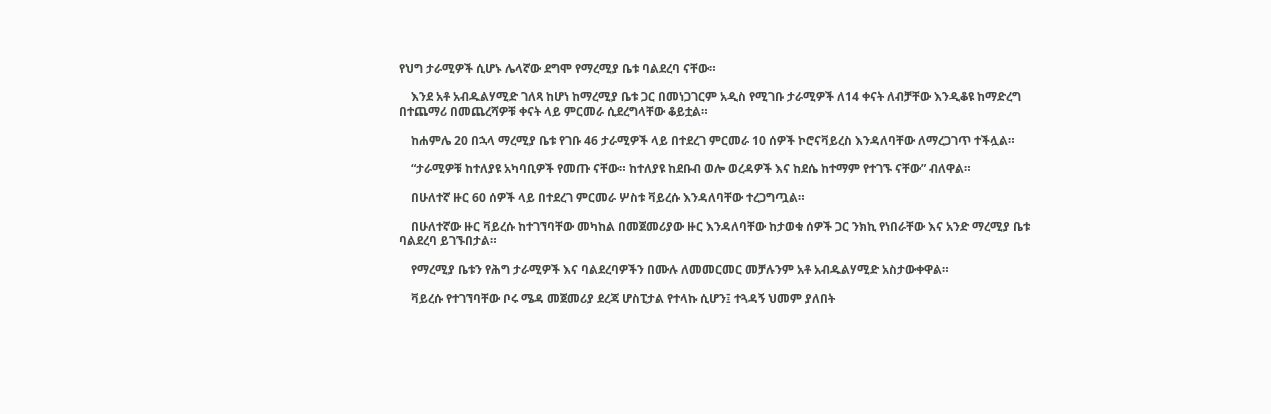የህግ ታራሚዎች ሲሆኑ ሌላኛው ደግሞ የማረሚያ ቤቱ ባልደረባ ናቸው።

    እንደ አቶ አብዱልሃሚድ ገለጻ ከሆነ ከማረሚያ ቤቱ ጋር በመነጋገርም አዲስ የሚገቡ ታራሚዎች ለ14 ቀናት ለብቻቸው እንዲቆዩ ከማድረግ በተጨማሪ በመጨረሻዎቹ ቀናት ላይ ምርመራ ሲደረግላቸው ቆይቷል።

    ከሐምሌ 20 በኋላ ማረሚያ ቤቱ የገቡ 46 ታራሚዎች ላይ በተደረገ ምርመራ 10 ሰዎች ኮሮናቫይረስ እንዳለባቸው ለማረጋገጥ ተችሏል።

    “ታራሚዎቹ ከተለያዩ አካባቢዎች የመጡ ናቸው። ከተለያዩ ከደቡብ ወሎ ወረዳዎች እና ከደሴ ከተማም የተገኙ ናቸው” ብለዋል።

    በሁለተኛ ዙር 60 ሰዎች ላይ በተደረገ ምርመራ ሦስቱ ቫይረሱ እንዳለባቸው ተረጋግጧል።

    በሁለተኛው ዙር ቫይረሱ ከተገኘባቸው መካከል በመጀመሪያው ዙር እንዳለባቸው ከታወቁ ሰዎች ጋር ንክኪ የነበራቸው እና አንድ ማረሚያ ቤቱ ባልደረባ ይገኙበታል።

    የማረሚያ ቤቱን የሕግ ታራሚዎች እና ባልደረባዎችን በሙሉ ለመመርመር መቻሉንም አቶ አብዱልሃሚድ አስታውቀዋል።

    ቫይረሱ የተገኘባቸው ቦሩ ሜዳ መጀመሪያ ደረጃ ሆስፒታል የተላኩ ሲሆን፤ ተጓዳኝ ህመም ያለበት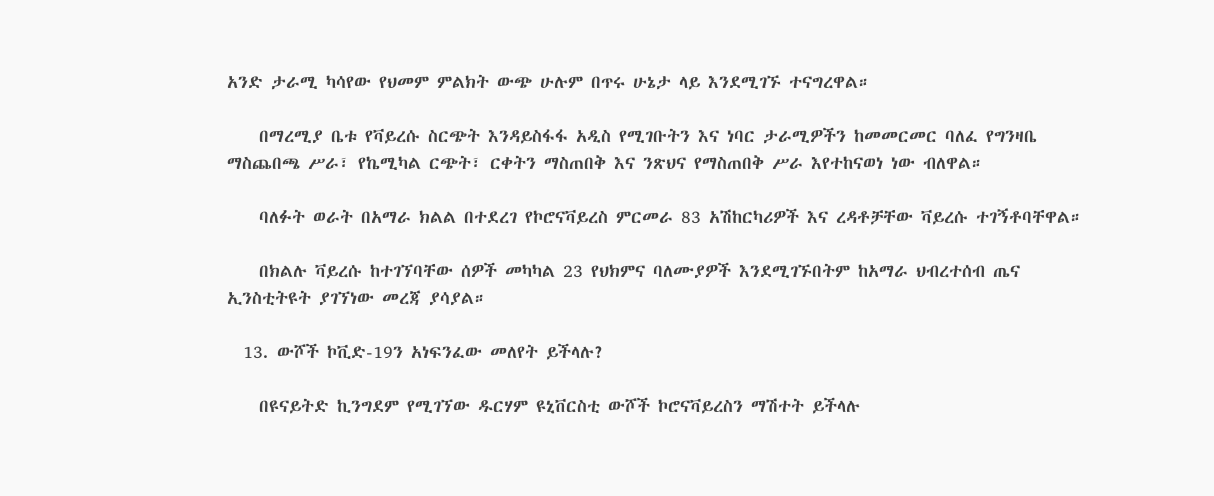አንድ ታራሚ ካሳየው የህመም ምልክት ውጭ ሁሉም በጥሩ ሁኔታ ላይ እንደሚገኙ ተናግረዋል።

    በማረሚያ ቤቱ የቫይረሱ ስርጭት እንዳይስፋፋ አዲስ የሚገቡትን እና ነባር ታራሚዎችን ከመመርመር ባለፈ የግንዛቤ ማስጨበጫ ሥራ፣ የኬሚካል ርጭት፣ ርቀትን ማስጠበቅ እና ንጽህና የማስጠበቅ ሥራ እየተከናወነ ነው ብለዋል።

    ባለፉት ወራት በአማራ ክልል በተደረገ የኮሮናቫይረስ ምርመራ 83 አሽከርካሪዎች እና ረዳቶቻቸው ቫይረሱ ተገኝቶባቸዋል።

    በክልሉ ቫይረሱ ከተገኘባቸው ሰዎች መካካል 23 የህክምና ባለሙያዎች እንደሚገኙበትም ከአማራ ህብረተሰብ ጤና ኢንስቲትዩት ያገኘነው መረጃ ያሳያል።

  13. ውሾች ኮቪድ-19ን አነፍንፈው መለየት ይችላሉ?

    በዩናይትድ ኪንግደም የሚገኘው ዱርሃም ዩኒቨርስቲ ውሾች ኮሮናቫይረስን ማሽተት ይችላሉ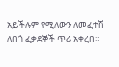አይችሉም የሚለውን ለመፈተሽ ለበጎ ፈቃደኞች ጥሪ አቀረበ።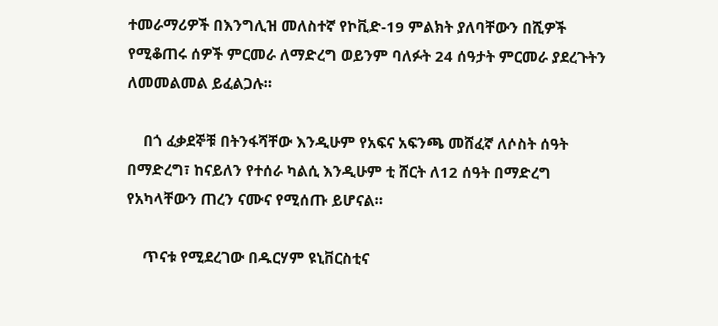ተመራማሪዎች በእንግሊዝ መለስተኛ የኮቪድ-19 ምልክት ያለባቸውን በሺዎች የሚቆጠሩ ሰዎች ምርመራ ለማድረግ ወይንም ባለፉት 24 ሰዓታት ምርመራ ያደረጉትን ለመመልመል ይፈልጋሉ።

    በጎ ፈቃደኞቹ በትንፋሻቸው እንዲሁም የአፍና አፍንጫ መሸፈኛ ለሶስት ሰዓት በማድረግ፣ ከናይለን የተሰራ ካልሲ እንዲሁም ቲ ሸርት ለ12 ሰዓት በማድረግ የአካላቸውን ጠረን ናሙና የሚሰጡ ይሆናል።

    ጥናቱ የሚደረገው በዱርሃም ዩኒቨርስቲና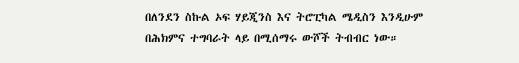በለንደን ስኩል ኦፍ ሃይጂንስ እና ትሮፒካል ሜዲስን እንዲሁም በሕክምና ተግባራት ላይ በሚሰማሩ ውሾች ትብብር ነው።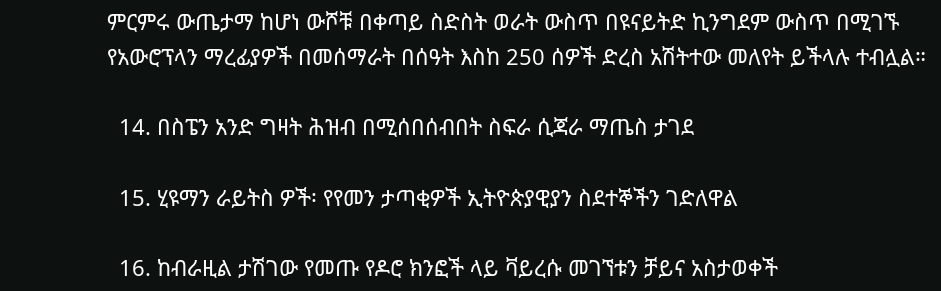ምርምሩ ውጤታማ ከሆነ ውሾቹ በቀጣይ ስድስት ወራት ውስጥ በዩናይትድ ኪንግደም ውስጥ በሚገኙ የአውሮፕላን ማረፊያዎች በመሰማራት በሰዓት እስከ 250 ሰዎች ድረስ አሽትተው መለየት ይችላሉ ተብሏል።

  14. በስፔን አንድ ግዛት ሕዝብ በሚሰበሰብበት ስፍራ ሲጃራ ማጤስ ታገደ

  15. ሂዩማን ራይትስ ዎች፡ የየመን ታጣቂዎች ኢትዮጵያዊያን ስደተኞችን ገድለዋል

  16. ከብራዚል ታሽገው የመጡ የዶሮ ክንፎች ላይ ቫይረሱ መገኘቱን ቻይና አስታወቀች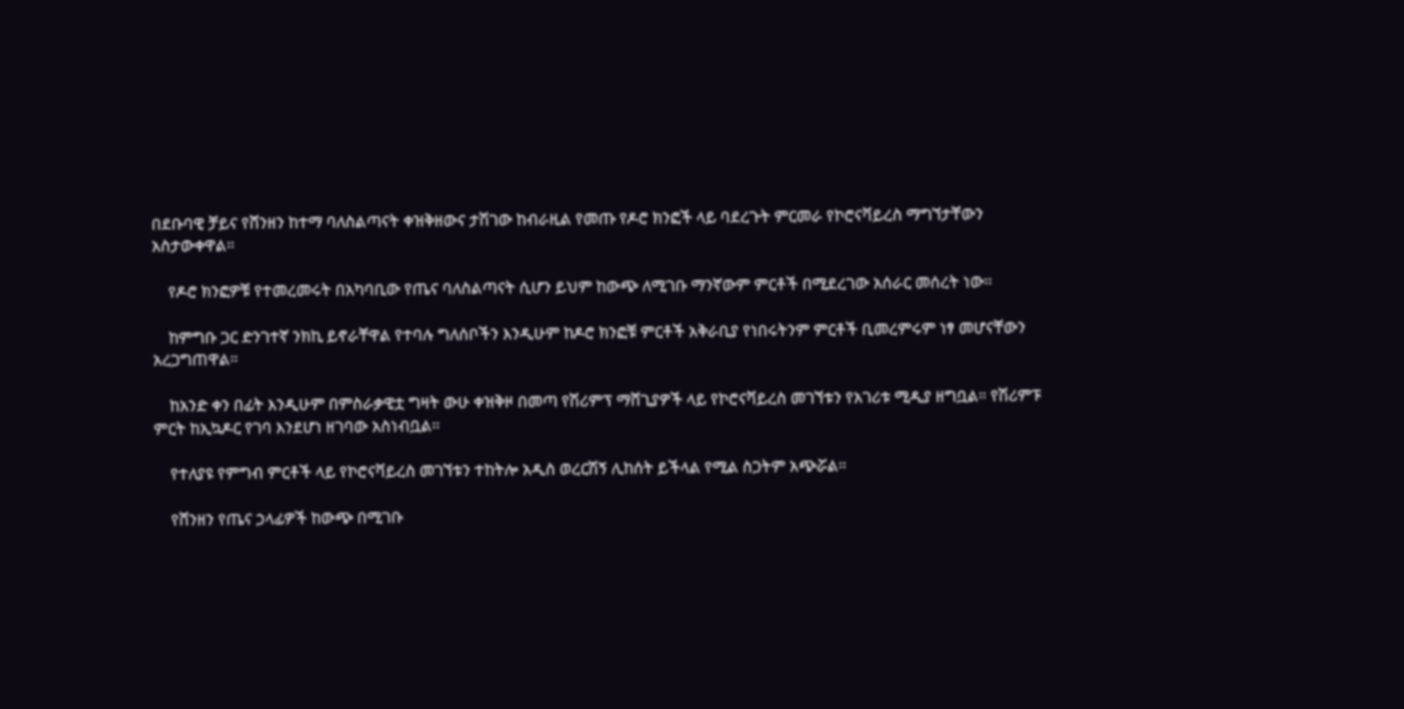በደቡባዊ ቻይና የሸንዘን ከተማ ባለስልጣናት ቀዝቅዘውና ታሽገው ከብራዚል የመጡ የዶሮ ክንፎች ላይ ባደረጉት ምርመራ የኮሮናቫይረስ ማግኘታቸውን አስታውቀዋል።

    የዶሮ ክንፎዎቹ የተመረመሩት በአካባቢው የጤና ባለስልጣናት ሲሆን ይህም ከውጭ ለሚገቡ ማንኛውም ምርቶች በሚደረገው አሰራር መሰረት ነው።

    ከምግቡ ጋር ድንገተኛ ንክኪ ይኖራቸዋል የተባሉ ግለሰቦችን እንዲሁም ከዶሮ ክንፎቹ ምርቶች አቅራቢያ የነበሩትንም ምርቶች ቢመረምሩም ነፃ መሆናቸውን አረጋግጠዋል።

    ከአንድ ቀን በፊት እንዲሁም በምስራቃዊቷ ግዛት ውሁ ቀዝቅዞ በመጣ የሽሪምፕ ማሸጊያዎች ላይ የኮሮናቫይረስ መገኘቱን የአገሪቱ ሚዲያ ዘግቧል። የሽሪምፑ ምርት ከኢኳዶር የገባ እንደሆነ ዘገባው አስነብቧል።

    የተለያዩ የምግብ ምርቶች ላይ የኮሮናቫይረስ መገኘቱን ተከትሎ አዲስ ወረርሽኝ ሊከሰት ይችላል የሚል ስጋትም አጭሯል።

    የሸንዘን የጤና ኃላፊዎች ከውጭ በሚገቡ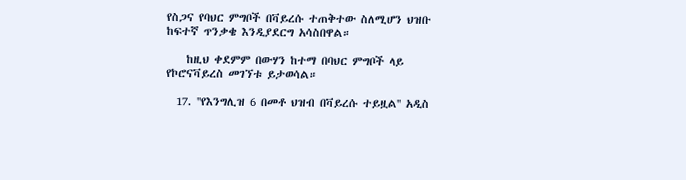የስጋና የባህር ምግቦች በቫይረሱ ተጠቅተው ስለሚሆን ህዝቡ ከፍተኛ ጥንቃቄ እንዲያደርግ አሳስበዋል።

    ከዚህ ቀደምም በውሃን ከተማ በባህር ምግቦች ላይ የኮሮናቫይረስ መገኘቱ ይታወሳል።

  17. ''የእንግሊዝ 6 በመቶ ህዝብ በቫይረሱ ተይዟል'' አዲስ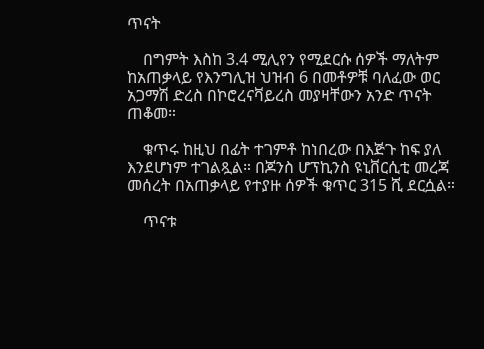ጥናት

    በግምት እስከ 3.4 ሚሊየን የሚደርሱ ሰዎች ማለትም ከአጠቃላይ የእንግሊዝ ህዝብ 6 በመቶዎቹ ባለፈው ወር አጋማሽ ድረስ በኮሮረናቫይረስ መያዛቸውን አንድ ጥናት ጠቆመ።

    ቁጥሩ ከዚህ በፊት ተገምቶ ከነበረው በእጅጉ ከፍ ያለ እንደሆነም ተገልጿል። በጆንስ ሆፕኪንስ ዩኒቨርሲቲ መረጃ መሰረት በአጠቃላይ የተያዙ ሰዎች ቁጥር 315 ሺ ደርሷል።

    ጥናቱ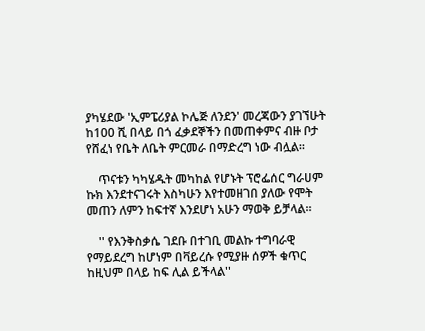ያካሄደው 'ኢምፔሪያል ኮሌጅ ለንደን' መረጃውን ያገኘሁት ከ100 ሺ በላይ በጎ ፈቃደኞችን በመጠቀምና ብዙ ቦታ የሸፈነ የቤት ለቤት ምርመራ በማድረግ ነው ብሏል።

    ጥናቱን ካካሄዱት መካከል የሆኑት ፕሮፌሰር ግራሀም ኩክ እንደተናገሩት እስካሁን እየተመዘገበ ያለው የሞት መጠን ለምን ከፍተኛ እንደሆነ አሁን ማወቅ ይቻላል።

    '' የእንቅስቃሴ ገደቡ በተገቢ መልኩ ተግባራዊ የማይደረግ ከሆነም በቫይረሱ የሚያዙ ሰዎች ቁጥር ከዚህም በላይ ከፍ ሊል ይችላል''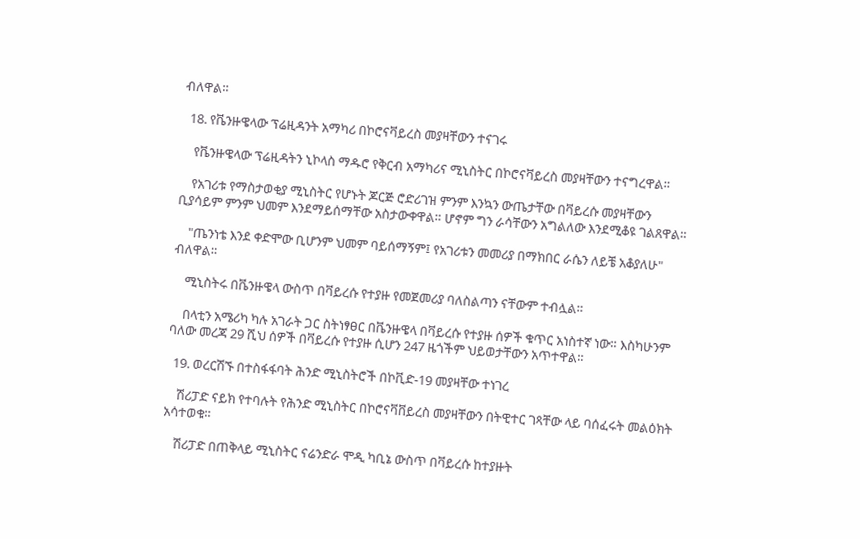ብለዋል።

  18. የቬንዙዌላው ፕሬዚዳንት አማካሪ በኮሮናቫይረስ መያዛቸውን ተናገሩ

    የቬንዙዌላው ፕሬዚዳትን ኒኮላስ ማዱሮ የቅርብ አማካሪና ሚኒስትር በኮሮናቫይረስ መያዛቸውን ተናግረዋል።

    የአገሪቱ የማስታወቂያ ሚኒስትር የሆኑት ጆርጅ ሮድሪገዝ ምንም እንኳን ውጤታቸው በቫይረሱ መያዛቸውን ቢያሳይም ምንም ህመም እንደማይሰማቸው አስታውቀዋል። ሆኖም ግን ራሳቸውን አግልለው እንደሚቆዩ ገልጸዋል።

    "ጤንነቴ እንደ ቀድሞው ቢሆንም ህመም ባይሰማኝም፤ የአገሪቱን መመሪያ በማክበር ራሴን ለይቼ አቆያለሁ" ብለዋል።

    ሚኒስትሩ በቬንዙዌላ ውስጥ በቫይረሱ የተያዙ የመጀመሪያ ባለስልጣን ናቸውም ተብሏል።

    በላቲን አሜሪካ ካሉ አገራት ጋር ስትነፃፀር በቬንዙዌላ በቫይረሱ የተያዙ ሰዎች ቁጥር አነስተኛ ነው። እስካሁንም ባለው መረጃ 29 ሺህ ሰዎች በቫይረሱ የተያዙ ሲሆን 247 ዜጎችም ህይወታቸውን አጥተዋል።

  19. ወረርሽኙ በተስፋፋባት ሕንድ ሚኒስትሮች በኮቪድ-19 መያዛቸው ተነገረ

    ሽሪፓድ ናይክ የተባሉት የሕንድ ሚኒስትር በኮሮናቫቨይረስ መያዛቸውን በትዊተር ገጻቸው ላይ ባሰፈሩት መልዕክት አሳተወቁ።

    ሽሪፓድ በጠቅላይ ሚኒስትር ናሬንድራ ሞዲ ካቢኔ ውስጥ በቫይረሱ ከተያዙት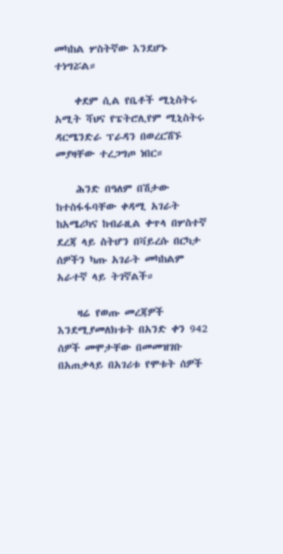መካከል ሦስትኛው እንደሆኑ ተነግሯል።

    ቀደም ሲል የቤቶች ሚኒስትሩ አሚት ሻህና የፔትሮሊየም ሚኒስትሩ ዳርሜንድራ ፕራዳን በወረርሽኙ መያዛቸው ተረጋግጦ ነበር።

    ሕንድ በዓለም በሽታው ከተስፋፋባቸው ቀዳሚ አገራት ከአሜሪካና ከብራዚል ቀጥላ በሦስተኛ ደረጃ ላይ ስትሆን በቫይረሱ በርካታ ሰዎችን ካጡ አገራት መካከልም አራተኛ ላይ ትገኛልች።

    ዛሬ የወጡ መረጃዎች እንደሚያመለክቱት በአንድ ቀን 942 ሰዎች መሞታቸው በመመዝገቡ በአጠቃላይ በአገሪቱ የሞቱት ሰዎች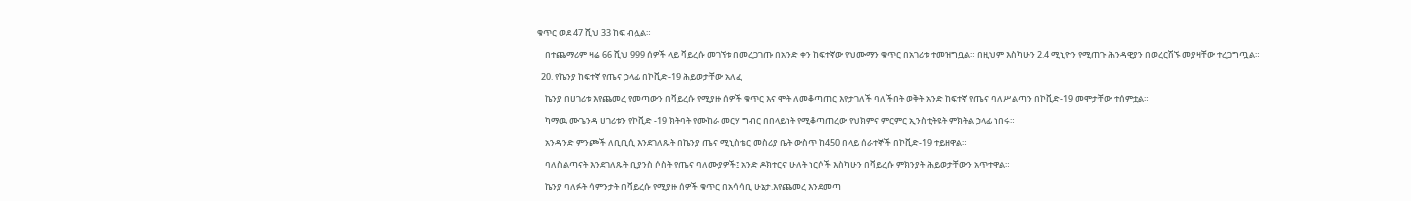ቁጥር ወደ 47 ሺህ 33 ከፍ ብሏል።

    በተጨማሪም ዛሬ 66 ሺህ 999 ሰዎች ላይ ቫይረሱ መገኘቱ በመረጋገጡ በአንድ ቀን ከፍተኛው የህሙማን ቁጥር በአገሪቱ ተመዝግቧል። በዚህም እስካሁን 2.4 ሚኒዮን የሚጠጉ ሕንዳዊያን በወረርሽኙ መያዛቸው ተረጋግጧል።

  20. የኬንያ ከፍተኛ የጤና ኃላፊ በኮቪድ-19 ሕይወታቸው አለፈ

    ኬንያ በሀገሪቱ እየጨመረ የመጣውን በቫይረሱ የሚያዙ ሰዎች ቁጥር እና ሞት ለመቆጣጠር እየታገለች ባለችበት ወቅት አንድ ከፍተኛ የጤና ባለሥልጣን በኮቪድ-19 መሞታቸው ተሰምቷል።

    ካማዉ ሙጌንዳ ሀገሪቱን የኮቪድ -19 ክትባት የሙከራ መርሃ ግብር በበላይነት የሚቆጣጠረው የህክምና ምርምር ኢንስቲትዩት ምክትል ኃላፊ ነበሩ።

    አንዳንድ ምንጮች ለቢቢሲ እንደገለጹት በኬንያ ጤና ሚኒስቴር መስሪያ ቤት ውስጥ ከ450 በላይ ሰራተኞች በኮቪድ-19 ተይዘዋል።

    ባለስልጣናት እንደገለጹት ቢያንስ ሶስት የጤና ባለሙያዎች፤ አንድ ዶክተርና ሁለት ነርሶች እስካሁን በቫይረሱ ምክንያት ሕይወታቸውን አጥተዋል።

    ኬንያ ባለፉት ሳምንታት በቫይረሱ የሚያዙ ሰዎች ቁጥር በአሳሳቢ ሁኔታ.እየጨመረ እንደመጣ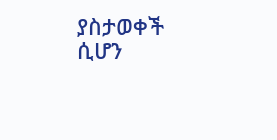ያስታወቀች ሲሆን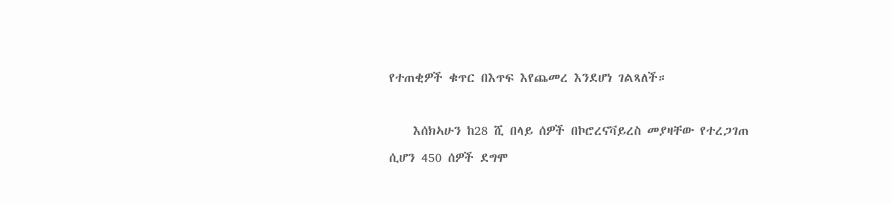የተጠቂዎች ቁጥር በእጥፍ እየጨመረ እንደሆነ ገልጻለች።

    እሰክኣሁን ከ28 ሺ በላይ ሰዎች በኮሮረናቫይረስ መያዛቸው የተረጋገጠ ሲሆን 450 ሰዎች ደግሞ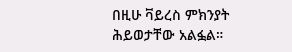በዚሁ ቫይረስ ምክንያት ሕይወታቸው አልፏል።